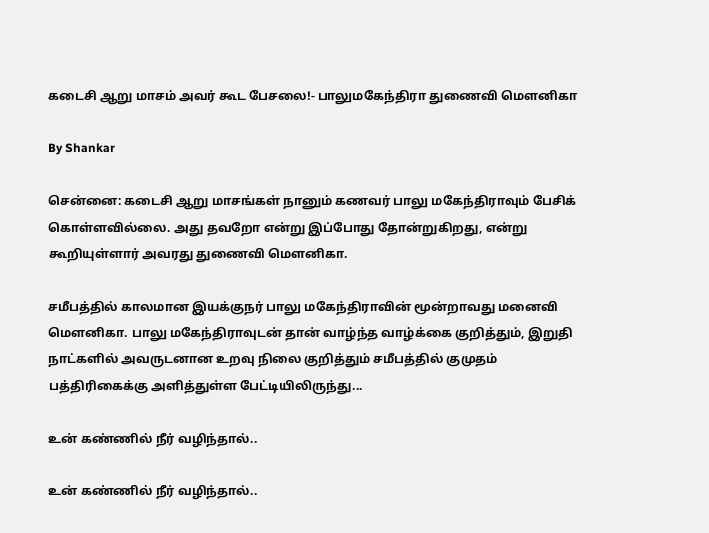கடைசி ஆறு மாசம் அவர் கூட பேசலை!- பாலுமகேந்திரா துணைவி மௌனிகா

By Shankar

சென்னை: கடைசி ஆறு மாசங்கள் நானும் கணவர் பாலு மகேந்திராவும் பேசிக் கொள்ளவில்லை. அது தவறோ என்று இப்போது தோன்றுகிறது, என்று கூறியுள்ளார் அவரது துணைவி மௌனிகா.

சமீபத்தில் காலமான இயக்குநர் பாலு மகேந்திராவின் மூன்றாவது மனைவி மௌனிகா. பாலு மகேந்திராவுடன் தான் வாழ்ந்த வாழ்க்கை குறித்தும், இறுதி நாட்களில் அவருடனான உறவு நிலை குறித்தும் சமீபத்தில் குமுதம் பத்திரிகைக்கு அளித்துள்ள பேட்டியிலிருந்து...

உன் கண்ணில் நீர் வழிந்தால்..

உன் கண்ணில் நீர் வழிந்தால்..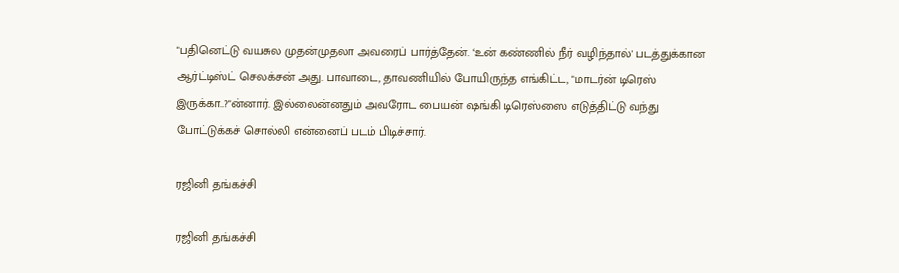"பதினெட்டு வயசுல முதன்முதலா அவரைப் பார்த்தேன். ‘உன் கண்ணில் நீர் வழிந்தால்' படத்துக்கான ஆர்ட்டிஸ்ட் செலக்சன் அது. பாவாடை, தாவணியில் போயிருந்த எங்கிட்ட, "மாடர்ன் டிரெஸ் இருக்கா..?"ன்னார். இல்லைன்னதும் அவரோட பையன் ஷங்கி டிரெஸ்ஸை எடுத்திட்டு வந்து போட்டுக்கச் சொல்லி என்னைப் படம் பிடிச்சார்.

ரஜினி தங்கச்சி

ரஜினி தங்கச்சி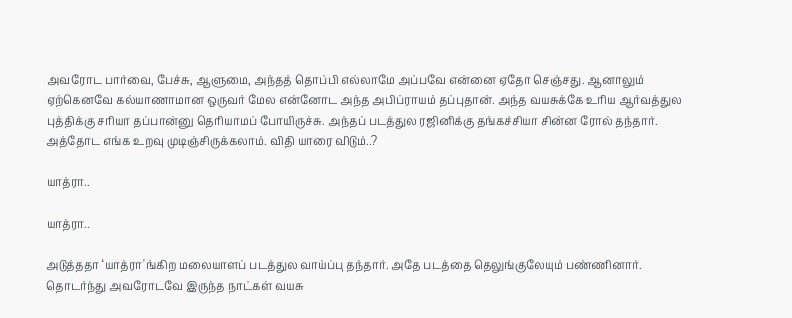அவரோட பார்வை, பேச்சு, ஆளுமை, அந்தத் தொப்பி எல்லாமே அப்பவே என்னை ஏதோ செஞ்சது. ஆனாலும் ஏற்கெனவே கல்யாணாமான ஒருவர் மேல என்னோட அந்த அபிப்ராயம் தப்புதான். அந்த வயசுக்கே உரிய ஆர்வத்துல புத்திக்கு சரியா தப்பான்னு தெரியாமப் போயிருச்சு. அந்தப் படத்துல ரஜினிக்கு தங்கச்சியா சின்ன ரோல் தந்தார். அத்தோட எங்க உறவு முடிஞ்சிருக்கலாம். விதி யாரை விடும்..?

யாத்ரா..

யாத்ரா..

அடுத்ததா ‘யாத்ரா'ங்கிற மலையாளப் படத்துல வாய்ப்பு தந்தார். அதே படத்தை தெலுங்குலேயும் பண்ணினார். தொடர்ந்து அவரோடவே இருந்த நாட்கள் வயசு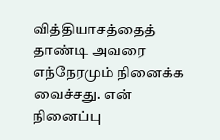வித்தியாசத்தைத் தாண்டி அவரை எந்நேரமும் நினைக்க வைச்சது. என் நினைப்பு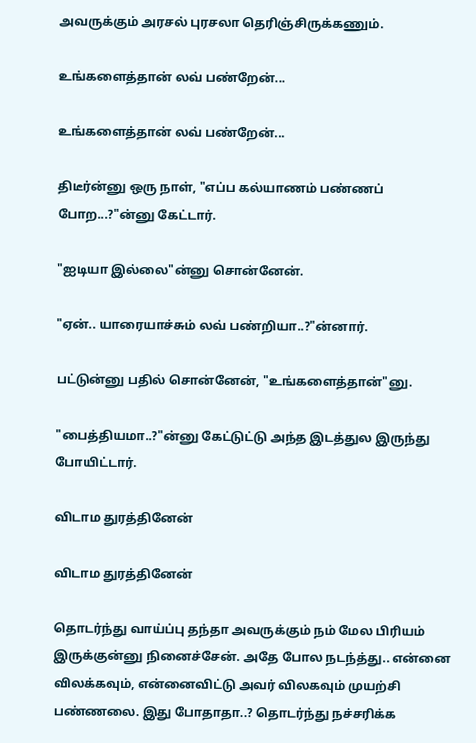அவருக்கும் அரசல் புரசலா தெரிஞ்சிருக்கணும்.

உங்களைத்தான் லவ் பண்றேன்...

உங்களைத்தான் லவ் பண்றேன்...

திடீர்ன்னு ஒரு நாள், "எப்ப கல்யாணம் பண்ணப் போற...?"ன்னு கேட்டார்.

"ஐடியா இல்லை"ன்னு சொன்னேன்.

"ஏன்.. யாரையாச்சும் லவ் பண்றியா..?"ன்னார்.

பட்டுன்னு பதில் சொன்னேன், "உங்களைத்தான்"னு.

"பைத்தியமா..?"ன்னு கேட்டுட்டு அந்த இடத்துல இருந்து போயிட்டார்.

விடாம துரத்தினேன்

விடாம துரத்தினேன்

தொடர்ந்து வாய்ப்பு தந்தா அவருக்கும் நம் மேல பிரியம் இருக்குன்னு நினைச்சேன். அதே போல நடந்த்து.. என்னை விலக்கவும், என்னைவிட்டு அவர் விலகவும் முயற்சி பண்ணலை. இது போதாதா..? தொடர்ந்து நச்சரிக்க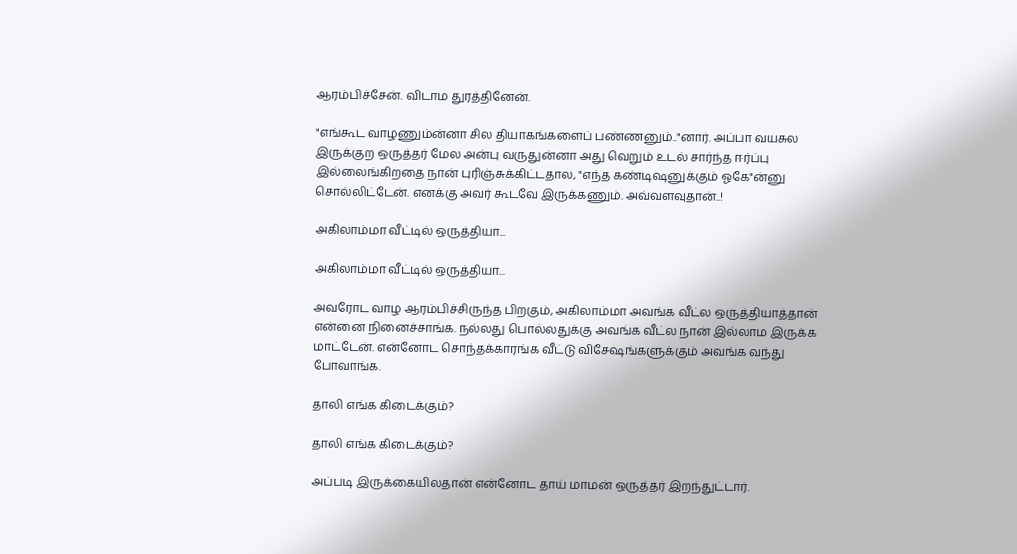ஆரம்பிச்சேன். விடாம துரத்தினேன்.

"எங்கூட வாழணும்ன்னா சில தியாகங்களைப் பண்ணனும்.."னார். அப்பா வயசுல இருக்குற ஒருத்தர் மேல அன்பு வருதுன்னா அது வெறும் உடல் சார்ந்த ஈர்ப்பு இல்லைங்கிறதை நான் புரிஞ்சுக்கிட்டதால, "எந்த கண்டிஷனுக்கும் ஓகே"ன்னு சொல்லிட்டேன். எனக்கு அவர் கூடவே இருக்கணும். அவ்வளவுதான்..!

அகிலாம்மா வீட்டில் ஒருத்தியா...

அகிலாம்மா வீட்டில் ஒருத்தியா...

அவரோட வாழ ஆரம்பிச்சிருந்த பிறகும், அகிலாம்மா அவங்க வீட்ல ஒருத்தியாத்தான் என்னை நினைச்சாங்க. நல்லது பொல்லதுக்கு அவங்க வீட்ல நான் இல்லாம இருக்க மாட்டேன். என்னோட சொந்தக்காரங்க வீட்டு விசேஷங்களுக்கும் அவங்க வந்து போவாங்க.

தாலி எங்க கிடைக்கும்?

தாலி எங்க கிடைக்கும்?

அப்படி இருக்கையிலதான் என்னோட தாய் மாமன் ஒருத்தர் இறந்துட்டார்.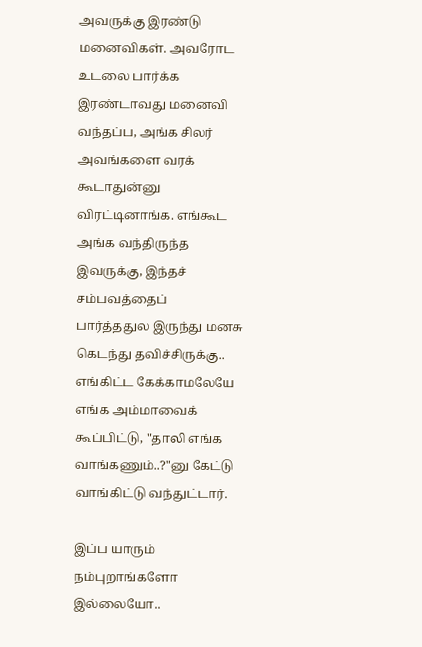அவருக்கு இரண்டு மனைவிகள். அவரோட உடலை பார்க்க இரண்டாவது மனைவி வந்தப்ப, அங்க சிலர் அவங்களை வரக் கூடாதுன்னு விரட்டினாங்க. எங்கூட அங்க வந்திருந்த இவருக்கு, இந்தச் சம்பவத்தைப் பார்த்ததுல இருந்து மனசு கெடந்து தவிச்சிருக்கு.. எங்கிட்ட கேக்காமலேயே எங்க அம்மாவைக் கூப்பிட்டு, "தாலி எங்க வாங்கணும்..?"னு கேட்டு வாங்கிட்டு வந்துட்டார்.

இப்ப யாரும் நம்புறாங்களோ இல்லையோ..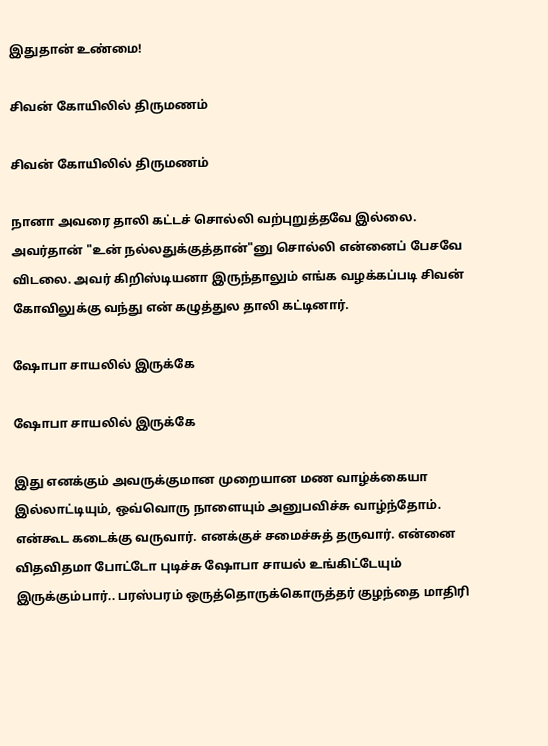இதுதான் உண்மை!

சிவன் கோயிலில் திருமணம்

சிவன் கோயிலில் திருமணம்

நானா அவரை தாலி கட்டச் சொல்லி வற்புறுத்தவே இல்லை. அவர்தான் "உன் நல்லதுக்குத்தான்"னு சொல்லி என்னைப் பேசவே விடலை. அவர் கிறிஸ்டியனா இருந்தாலும் எங்க வழக்கப்படி சிவன் கோவிலுக்கு வந்து என் கழுத்துல தாலி கட்டினார்.

ஷோபா சாயலில் இருக்கே

ஷோபா சாயலில் இருக்கே

இது எனக்கும் அவருக்குமான முறையான மண வாழ்க்கையா இல்லாட்டியும், ஒவ்வொரு நாளையும் அனுபவிச்சு வாழ்ந்தோம். என்கூட கடைக்கு வருவார். எனக்குச் சமைச்சுத் தருவார். என்னை விதவிதமா போட்டோ புடிச்சு ஷோபா சாயல் உங்கிட்டேயும் இருக்கும்பார்.. பரஸ்பரம் ஒருத்தொருக்கொருத்தர் குழந்தை மாதிரி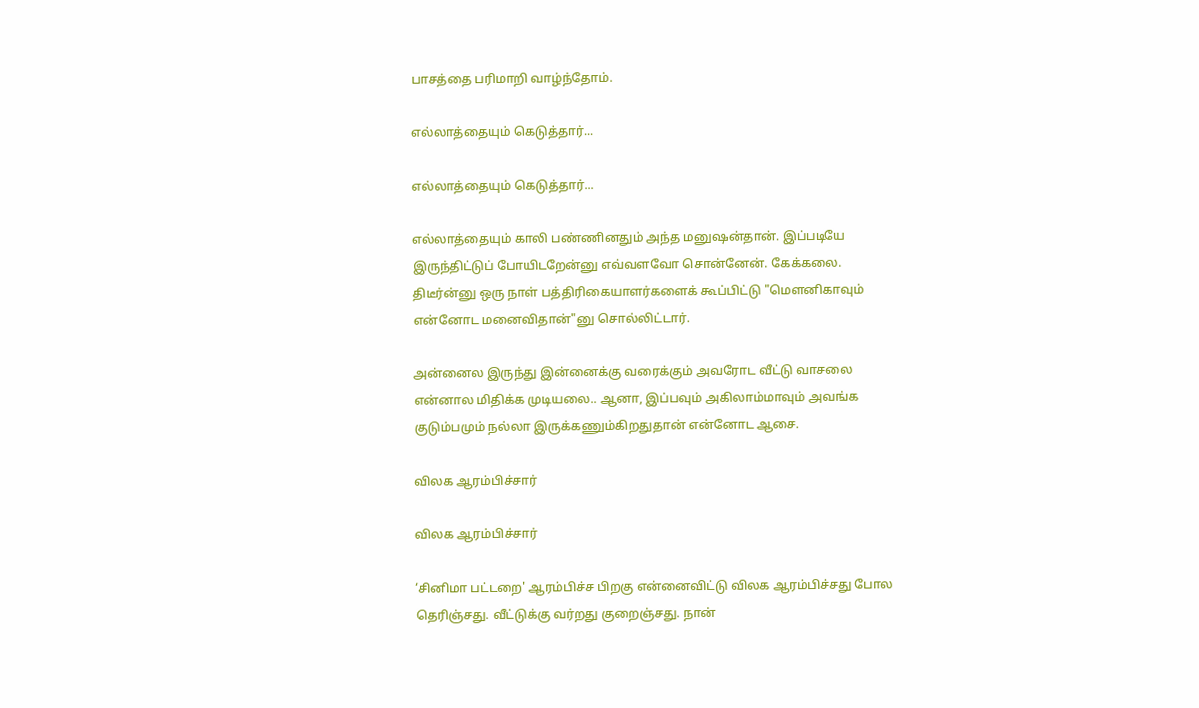பாசத்தை பரிமாறி வாழ்ந்தோம்.

எல்லாத்தையும் கெடுத்தார்...

எல்லாத்தையும் கெடுத்தார்...

எல்லாத்தையும் காலி பண்ணினதும் அந்த மனுஷன்தான். இப்படியே இருந்திட்டுப் போயிடறேன்னு எவ்வளவோ சொன்னேன். கேக்கலை. திடீர்ன்னு ஒரு நாள் பத்திரிகையாளர்களைக் கூப்பிட்டு "மெளனிகாவும் என்னோட மனைவிதான்"னு சொல்லிட்டார்.

அன்னைல இருந்து இன்னைக்கு வரைக்கும் அவரோட வீட்டு வாசலை என்னால மிதிக்க முடியலை.. ஆனா, இப்பவும் அகிலாம்மாவும் அவங்க குடும்பமும் நல்லா இருக்கணும்கிறதுதான் என்னோட ஆசை.

விலக ஆரம்பிச்சார்

விலக ஆரம்பிச்சார்

‘சினிமா பட்டறை' ஆரம்பிச்ச பிறகு என்னைவிட்டு விலக ஆரம்பிச்சது போல தெரிஞ்சது. வீட்டுக்கு வர்றது குறைஞ்சது. நான்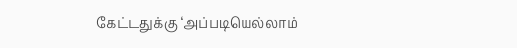கேட்டதுக்கு ‘அப்படியெல்லாம்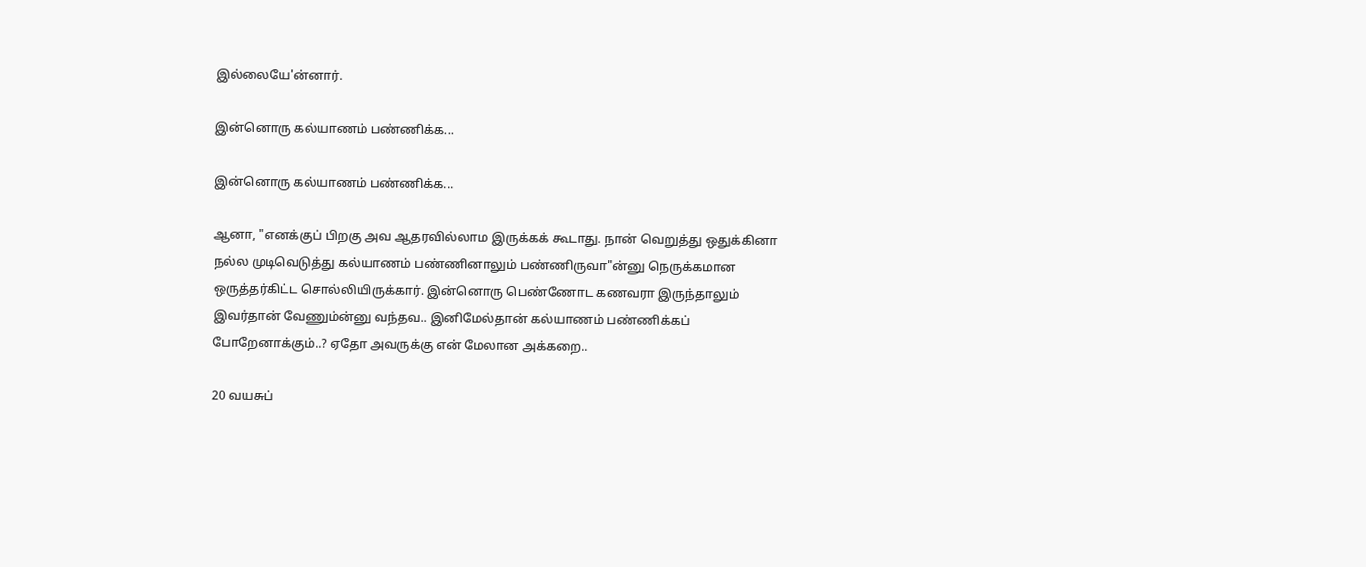இல்லையே'ன்னார்.

இன்னொரு கல்யாணம் பண்ணிக்க...

இன்னொரு கல்யாணம் பண்ணிக்க...

ஆனா, "எனக்குப் பிறகு அவ ஆதரவில்லாம இருக்கக் கூடாது. நான் வெறுத்து ஒதுக்கினா நல்ல முடிவெடுத்து கல்யாணம் பண்ணினாலும் பண்ணிருவா"ன்னு நெருக்கமான ஒருத்தர்கிட்ட சொல்லியிருக்கார். இன்னொரு பெண்ணோட கணவரா இருந்தாலும் இவர்தான் வேணும்ன்னு வந்தவ.. இனிமேல்தான் கல்யாணம் பண்ணிக்கப் போறேனாக்கும்..? ஏதோ அவருக்கு என் மேலான அக்கறை..

20 வயசுப்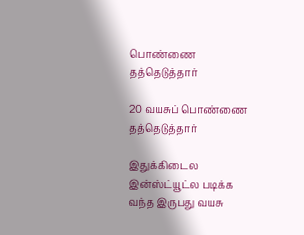பொண்ணை தத்தெடுத்தார்

20 வயசுப் பொண்ணை தத்தெடுத்தார்

இதுக்கிடைல இன்ஸ்ட்யூட்ல படிக்க வந்த இருபது வயசு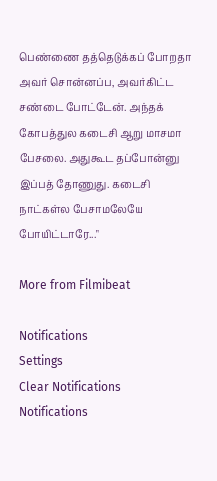பெண்ணை தத்தெடுக்கப் போறதா அவர் சொன்னப்ப, அவர்கிட்ட சண்டை போட்டேன். அந்தக் கோபத்துல கடைசி ஆறு மாசமா பேசலை. அதுகூட தப்போன்னு இப்பத் தோணுது. கடைசி நாட்கள்ல பேசாமலேயே போயிட்டாரே..."

More from Filmibeat

Notifications
Settings
Clear Notifications
Notifications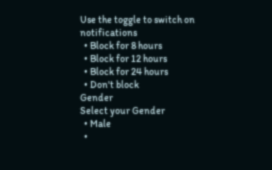Use the toggle to switch on notifications
  • Block for 8 hours
  • Block for 12 hours
  • Block for 24 hours
  • Don't block
Gender
Select your Gender
  • Male
  •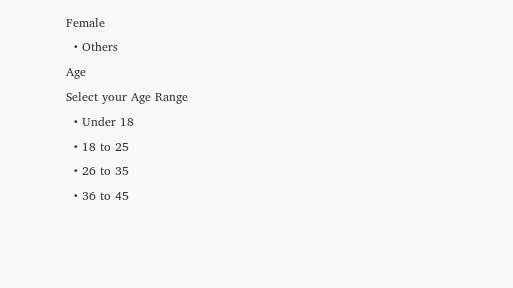Female
  • Others
Age
Select your Age Range
  • Under 18
  • 18 to 25
  • 26 to 35
  • 36 to 45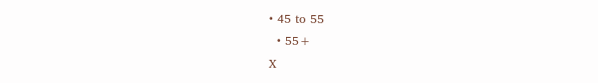• 45 to 55
  • 55+
X